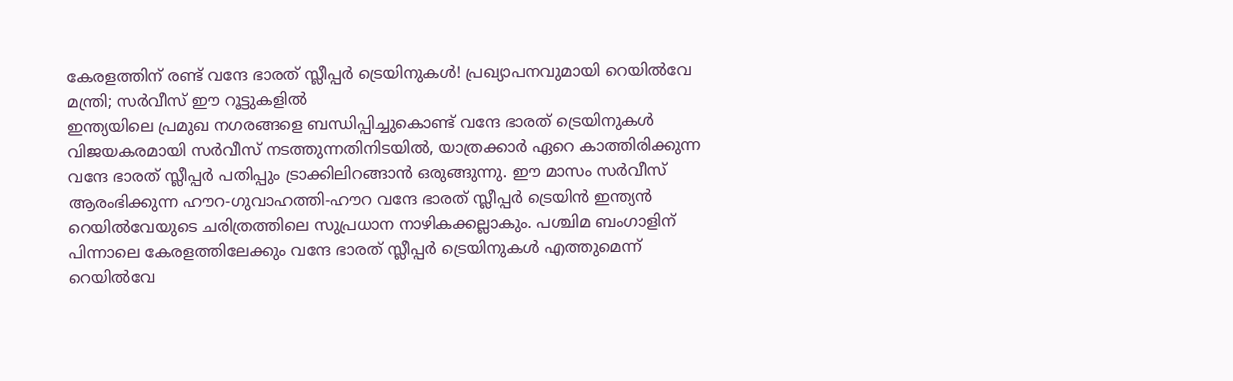കേരളത്തിന് രണ്ട് വന്ദേ ഭാരത് സ്ലീപ്പർ ട്രെയിനുകൾ! പ്രഖ്യാപനവുമായി റെയിൽവേ മന്ത്രി; സർവീസ് ഈ റൂട്ടുകളിൽ
ഇന്ത്യയിലെ പ്രമുഖ നഗരങ്ങളെ ബന്ധിപ്പിച്ചുകൊണ്ട് വന്ദേ ഭാരത് ട്രെയിനുകൾ വിജയകരമായി സർവീസ് നടത്തുന്നതിനിടയിൽ, യാത്രക്കാർ ഏറെ കാത്തിരിക്കുന്ന വന്ദേ ഭാരത് സ്ലീപ്പർ പതിപ്പും ട്രാക്കിലിറങ്ങാൻ ഒരുങ്ങുന്നു. ഈ മാസം സർവീസ് ആരംഭിക്കുന്ന ഹൗറ-ഗുവാഹത്തി-ഹൗറ വന്ദേ ഭാരത് സ്ലീപ്പർ ട്രെയിൻ ഇന്ത്യൻ റെയിൽവേയുടെ ചരിത്രത്തിലെ സുപ്രധാന നാഴികക്കല്ലാകും. പശ്ചിമ ബംഗാളിന് പിന്നാലെ കേരളത്തിലേക്കും വന്ദേ ഭാരത് സ്ലീപ്പർ ട്രെയിനുകൾ എത്തുമെന്ന് റെയിൽവേ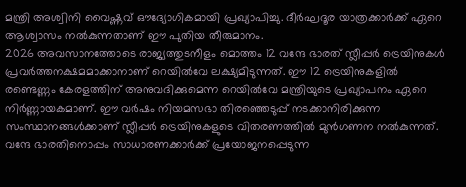മന്ത്രി അശ്വിനി വൈഷ്ണവ് ഔദ്യോഗികമായി പ്രഖ്യാപിച്ചു. ദീർഘദൂര യാത്രക്കാർക്ക് ഏറെ ആശ്വാസം നൽകുന്നതാണ് ഈ പുതിയ തീരുമാനം.
2026 അവസാനത്തോടെ രാജ്യത്തുടനീളം മൊത്തം 12 വന്ദേ ഭാരത് സ്ലീപ്പർ ട്രെയിനുകൾ പ്രവർത്തനക്ഷമമാക്കാനാണ് റെയിൽവേ ലക്ഷ്യമിടുന്നത്. ഈ 12 ട്രെയിനുകളിൽ രണ്ടെണ്ണം കേരളത്തിന് അനുവദിക്കുമെന്ന റെയിൽവേ മന്ത്രിയുടെ പ്രഖ്യാപനം ഏറെ നിർണ്ണായകമാണ്. ഈ വർഷം നിയമസഭാ തിരഞ്ഞെടുപ്പ് നടക്കാനിരിക്കുന്ന സംസ്ഥാനങ്ങൾക്കാണ് സ്ലീപ്പർ ട്രെയിനുകളുടെ വിതരണത്തിൽ മുൻഗണന നൽകുന്നത്. വന്ദേ ഭാരതിനൊപ്പം സാധാരണക്കാർക്ക് പ്രയോജനപ്പെടുന്ന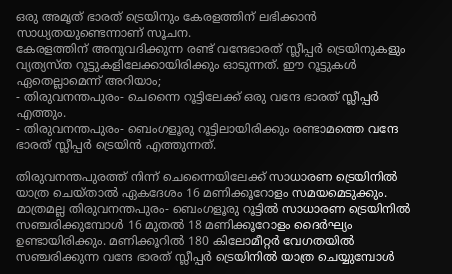ഒരു അമൃത് ഭാരത് ട്രെയിനും കേരളത്തിന് ലഭിക്കാൻ സാധ്യതയുണ്ടെന്നാണ് സൂചന.
കേരളത്തിന് അനുവദിക്കുന്ന രണ്ട് വന്ദേഭാരത് സ്ലീപ്പർ ട്രെയിനുകളും വ്യത്യസ്ത റൂട്ടുകളിലേക്കായിരിക്കും ഓടുന്നത്. ഈ റൂട്ടുകൾ ഏതെല്ലാമെന്ന് അറിയാം;
- തിരുവനന്തപുരം- ചെന്നൈ റൂട്ടിലേക്ക് ഒരു വന്ദേ ഭാരത് സ്ലീപ്പർ എത്തും.
- തിരുവനന്തപുരം- ബെംഗളൂരു റൂട്ടിലായിരിക്കും രണ്ടാമത്തെ വന്ദേ ഭാരത് സ്ലീപ്പർ ട്രെയിൻ എത്തുന്നത്.

തിരുവനന്തപുരത്ത് നിന്ന് ചെന്നൈയിലേക്ക് സാധാരണ ട്രെയിനിൽ യാത്ര ചെയ്താൽ ഏകദേശം 16 മണിക്കൂറോളം സമയമെടുക്കും. മാത്രമല്ല തിരുവനന്തപുരം- ബെംഗളൂരു റൂട്ടിൽ സാധാരണ ട്രെയിനിൽ സഞ്ചരിക്കുമ്പോൾ 16 മുതൽ 18 മണിക്കൂറോളം ദൈർഘ്യം ഉണ്ടായിരിക്കും. മണിക്കൂറിൽ 180 കിലോമീറ്റർ വേഗതയിൽ സഞ്ചരിക്കുന്ന വന്ദേ ഭാരത് സ്ലീപ്പർ ട്രെയിനിൽ യാത്ര ചെയ്യുമ്പോൾ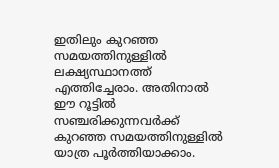ഇതിലും കുറഞ്ഞ സമയത്തിനുള്ളിൽ ലക്ഷ്യസ്ഥാനത്ത് എത്തിച്ചേരാം. അതിനാൽ ഈ റൂട്ടിൽ സഞ്ചരിക്കുന്നവർക്ക് കുറഞ്ഞ സമയത്തിനുള്ളിൽ യാത്ര പൂർത്തിയാക്കാം.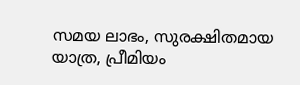സമയ ലാഭം, സുരക്ഷിതമായ യാത്ര, പ്രീമിയം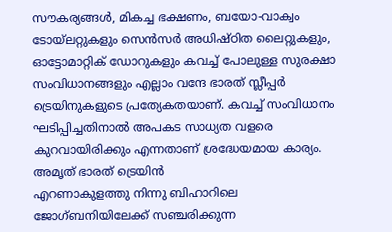സൗകര്യങ്ങൾ, മികച്ച ഭക്ഷണം, ബയോ-വാക്വം ടോയ്ലറ്റുകളും സെൻസർ അധിഷ്ഠിത ലൈറ്റുകളും, ഓട്ടോമാറ്റിക് ഡോറുകളും കവച്ച് പോലുള്ള സുരക്ഷാ സംവിധാനങ്ങളും എല്ലാം വന്ദേ ഭാരത് സ്ലീപ്പർ ട്രെയിനുകളുടെ പ്രത്യേകതയാണ്. കവച്ച് സംവിധാനം ഘടിപ്പിച്ചതിനാൽ അപകട സാധ്യത വളരെ കുറവായിരിക്കും എന്നതാണ് ശ്രദ്ധേയമായ കാര്യം.
അമൃത് ഭാരത് ട്രെയിൻ
എറണാകുളത്തു നിന്നു ബിഹാറിലെ ജോഗ്ബനിയിലേക്ക് സഞ്ചരിക്കുന്ന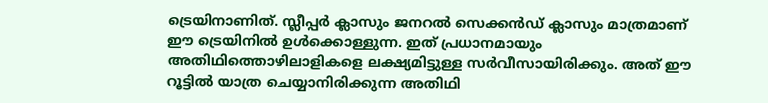ട്രെയിനാണിത്. സ്ലീപ്പർ ക്ലാസും ജനറൽ സെക്കൻഡ് ക്ലാസും മാത്രമാണ് ഈ ട്രെയിനിൽ ഉൾക്കൊള്ളുന്ന. ഇത് പ്രധാനമായും അതിഥിത്തൊഴിലാളികളെ ലക്ഷ്യമിട്ടുള്ള സർവീസായിരിക്കും. അത് ഈ റൂട്ടിൽ യാത്ര ചെയ്യാനിരിക്കുന്ന അതിഥി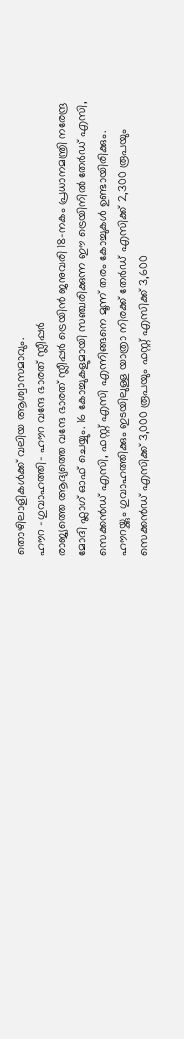തൊഴിലാളികൾക്ക് വലിയ ആശ്വാസമാവും.
ഹൗറ -ഗുവാഹത്തി- ഹൗറ വന്ദേ ഭാരത് സ്ലീപ്പർ
രാജ്യത്തെ ആദ്യത്തെ വന്ദേ ഭാരത് സ്ലീപ്പർ ട്രെയിൻ ജനുവരി 18-നകം പ്രധാനമന്ത്രി നരേന്ദ്ര മോദി ഫ്ലാഗ് ഓഫ് ചെയ്യും. 16 കോച്ചുകളുമായി സഞ്ചരിക്കുന്ന ഈ ട്രെയിനിൽ തേർഡ് എസി, സെക്കൻഡ് എസി, ഫസ്റ്റ് എസി എന്നിങ്ങനെ മൂന്ന് തരം കോച്ചുകൾ ഉണ്ടായിരിക്കും. ഹൗറയ്ക്കും ഗുവാഹത്തിക്കും ഇടയിലുള്ള യാത്രാ നിരക്ക് തേർഡ് എസിക്ക് 2,300 രൂപയും സെക്കൻഡ് എസിക്ക് 3,000 രൂപയും ഫസ്റ്റ് എസിക്ക് 3,600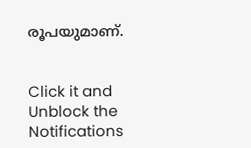രൂപയുമാണ്.


Click it and Unblock the Notifications